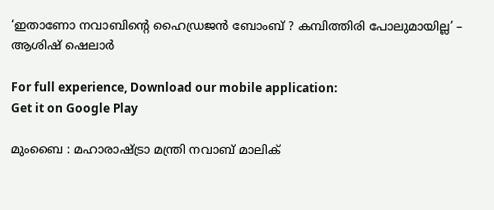‘ഇതാണോ നവാബിന്റെ ഹൈഡ്രജൻ ബോംബ് ? കമ്പിത്തിരി പോലുമായില്ല’ – ആശിഷ് ഷെലാർ

For full experience, Download our mobile application:
Get it on Google Play

മുംബൈ : മഹാരാഷ്ട്രാ മന്ത്രി നവാബ് മാലിക്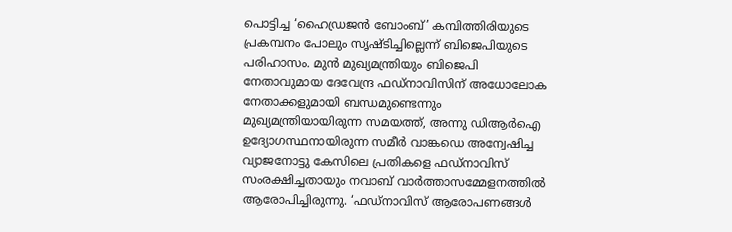പൊട്ടിച്ച ‘ഹൈഡ്രജൻ ബോംബ്’ കമ്പിത്തിരിയുടെ പ്രകമ്പനം പോലും സൃഷ്ടിച്ചില്ലെന്ന് ബിജെപിയുടെ പരിഹാസം. മുൻ മുഖ്യമന്ത്രിയും ബിജെപി നേതാവുമായ ദേവേന്ദ്ര ഫഡ്നാവിസിന് അധോലോക നേതാക്കളുമായി ബന്ധമുണ്ടെന്നും മുഖ്യമന്ത്രിയായിരുന്ന സമയത്ത്, അന്നു ഡിആർഐ ഉദ്യോഗസ്ഥനായിരുന്ന സമീർ വാങ്കഡെ അന്വേഷിച്ച വ്യാജനോട്ടു കേസിലെ പ്രതികളെ ഫഡ്നാവിസ് സംരക്ഷിച്ചതായും നവാബ് വാർത്താസമ്മേളനത്തിൽ ആരോപിച്ചിരുന്നു. ‘ഫഡ്നാവിസ് ആരോപണങ്ങൾ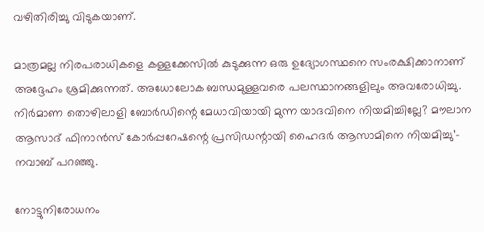വഴിതിരിച്ചു വിടുകയാണ്.

മാത്രമല്ല നിരപരാധികളെ കള്ളക്കേസിൽ കുടുക്കുന്ന ഒരു ഉദ്യോഗസ്ഥനെ സംരക്ഷിക്കാനാണ് അദ്ദേഹം ശ്രമിക്കുന്നത്. അധോലോക ബന്ധമുള്ളവരെ പലസ്ഥാനങ്ങളിലും അവരോധിച്ചു. നിർമാണ തൊഴിലാളി ബോർഡിന്റെ മേധാവിയായി മുന്ന യാദവിനെ നിയമിച്ചില്ലേ? മൗലാന ആസാദ് ഫിനാൻസ് കോർപ്പറേഷന്റെ പ്രസി‍ഡന്റായി ഹൈദർ ആസാമിനെ നിയമിച്ചു’– നവാബ് പറഞ്ഞു.

നോട്ടുനിരോധനം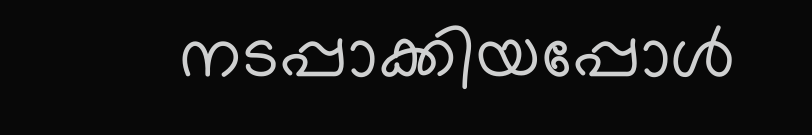നടപ്പാക്കിയപ്പോൾ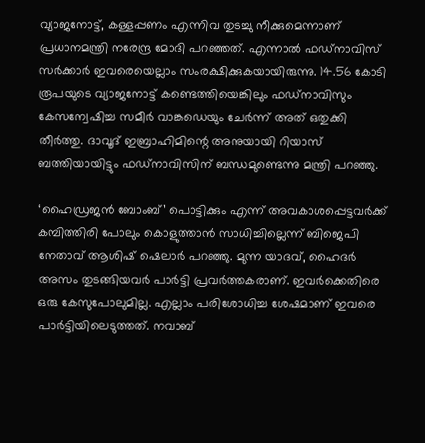വ്യാജനോട്ട്, കള്ളപ്പണം എന്നിവ തുടച്ചു നീക്കുമെന്നാണ് പ്രധാനമന്ത്രി നരേന്ദ്ര മോദി പറഞ്ഞത്. എന്നാൽ ഫഡ്നാവിസ് സർക്കാർ ഇവരെയെല്ലാം സംരക്ഷിക്കുകയായിരുന്നു. 14.56 കോടി രൂപയുടെ വ്യാജനോട്ട് കണ്ടെത്തിയെങ്കിലും ഫഡ്നാവിസും കേസന്വേഷിച്ച സമീർ വാങ്കഡെയും ചേർന്ന് അത് ഒതുക്കി തീർത്തു. ദാവൂദ് ഇബ്രാഹിമിന്റെ അനുയായി റിയാസ് ബത്തിയായിട്ടും ഫഡ്നാവിസിന് ബന്ധമുണ്ടെന്നു മന്ത്രി പറഞ്ഞു.

‘ഹൈഡ്രജൻ ബോംബ്’ പൊട്ടിക്കും എന്ന് അവകാശപ്പെട്ടവർക്ക് കമ്പിത്തിരി പോലും കൊളുത്താൻ സാധിച്ചില്ലെന്ന് ബിജെപി നേതാവ് ആശിഷ് ഷെലാർ പറഞ്ഞു. മുന്ന യാദവ്, ഹൈദർ അസം തുടങ്ങിയവർ പാർട്ടി പ്രവർത്തകരാണ്. ഇവർക്കെതിരെ ഒരു കേസുപോലുമില്ല. എല്ലാം പരിശോധിച്ച ശേഷമാണ് ഇവരെ പാർട്ടിയിലെടുത്തത്. നവാബ്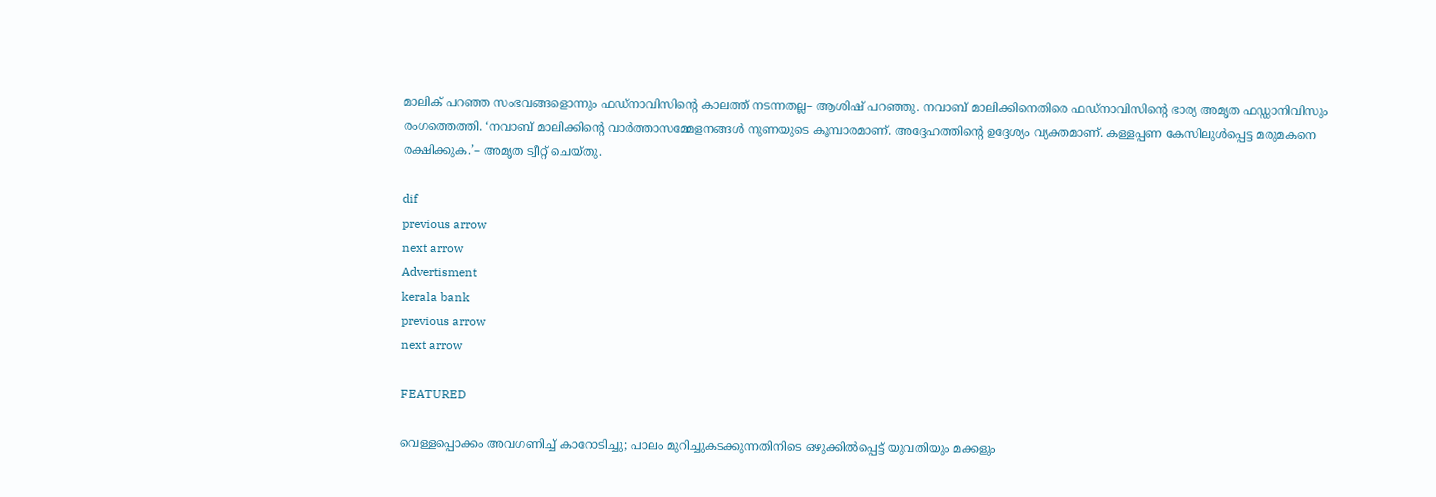മാലിക് പറഞ്ഞ സംഭവങ്ങളൊന്നും ഫഡ്‌നാവിസിന്റെ കാലത്ത് നടന്നതല്ല– ആശിഷ് പറഞ്ഞു. നവാബ് മാലിക്കിനെതിരെ ഫഡ്നാവിസിന്റെ ഭാര്യ അമൃത ഫഡ്ഡാനിവിസും രംഗത്തെത്തി. ‘നവാബ് മാലിക്കിന്റെ വാർത്താസമ്മേളനങ്ങൾ നുണയുടെ കൂമ്പാരമാണ്. അദ്ദേഹത്തിന്റെ ഉദ്ദേശ്യം വ്യക്തമാണ്. കള്ളപ്പണ കേസിലുൾപ്പെട്ട മരുമകനെ രക്ഷിക്കുക.’– അമൃത ട്വീറ്റ് ചെയ്തു.

dif
previous arrow
next arrow
Advertisment
kerala bank
previous arrow
next arrow

FEATURED

വെള്ളപ്പൊക്കം അവഗണിച്ച് കാറോടിച്ചു; പാലം മുറിച്ചുകടക്കുന്നതിനിടെ ഒഴുക്കിൽപ്പെട്ട് യുവതിയും മക്കളും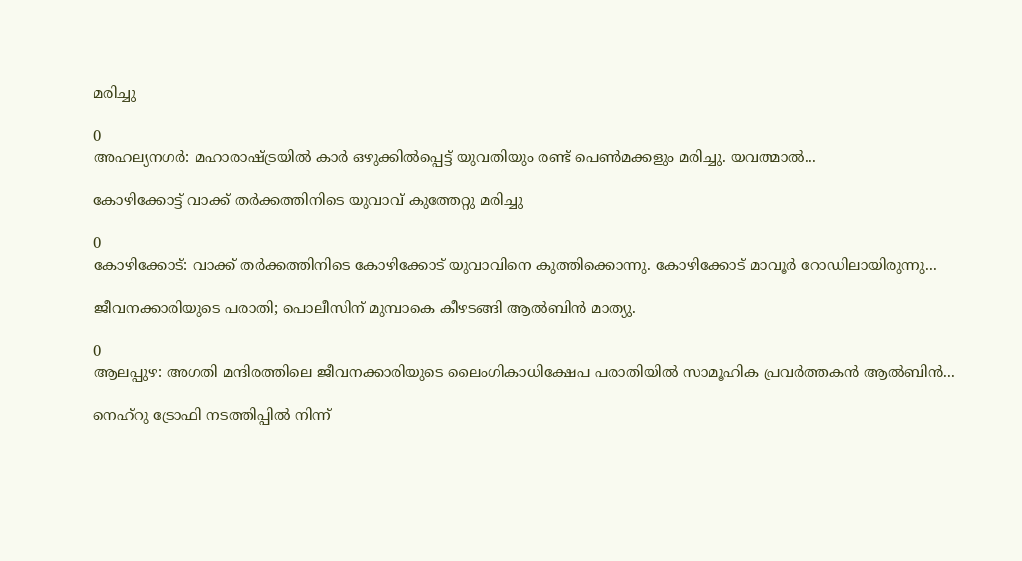മരിച്ചു

0
അഹല്യനഗര്‍: മഹാരാഷ്ട്രയില്‍ കാര്‍ ഒഴുക്കില്‍പ്പെട്ട് യുവതിയും രണ്ട് പെണ്‍മക്കളും മരിച്ചു. യവത്മാല്‍...

കോഴിക്കോട്ട് വാക്ക് തര്‍ക്കത്തിനിടെ യുവാവ് കുത്തേറ്റു മരിച്ചു

0
കോഴിക്കോട്: വാക്ക് തര്‍ക്കത്തിനിടെ കോഴിക്കോട് യുവാവിനെ കുത്തിക്കൊന്നു. കോഴിക്കോട് മാവൂര്‍ റോഡിലായിരുന്നു...

ജീവനക്കാരിയുടെ പരാതി; പൊലീസിന് മുമ്പാകെ കീഴടങ്ങി ആൽബിൻ മാത്യു.

0
ആലപ്പുഴ: അഗതി മന്ദിരത്തിലെ ജീവനക്കാരിയുടെ ലൈംഗികാധിക്ഷേപ പരാതിയില്‍ സാമൂഹിക പ്രവര്‍ത്തകന്‍ ആല്‍ബിന്‍...

നെഹ്റു ട്രോഫി നടത്തിപ്പിൽ നിന്ന്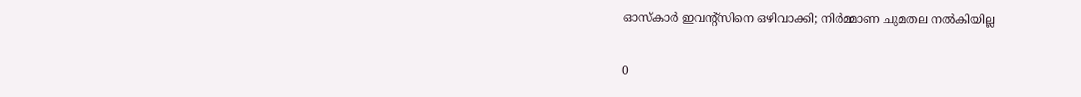ഓസ്കാർ ഇവന്റ്സിനെ ഒഴിവാക്കി; നിർമ്മാണ ചുമതല നൽകിയില്ല

0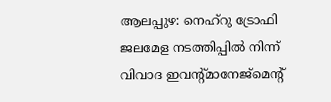ആലപ്പുഴ: നെഹ്‌റു ട്രോഫി ജലമേള നടത്തിപ്പില്‍ നിന്ന് വിവാദ ഇവന്റ്മാനേജ്‌മെന്റ്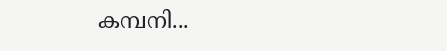കമ്പനി...